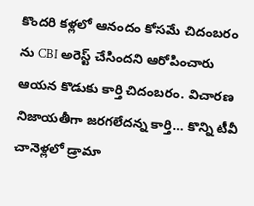కొందరి కళ్లలో ఆనందం కోసమే చిదంబరం ను CBI అరెస్ట్ చేసిందని ఆరోపించారు ఆయన కొడుకు కార్తి చిదంబరం. విచారణ నిజాయతీగా జరగలేదన్న కార్తి… కొన్ని టీవీ చానెళ్లలో డ్రామా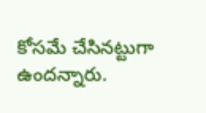కోసమే చేసినట్టుగా ఉందన్నారు.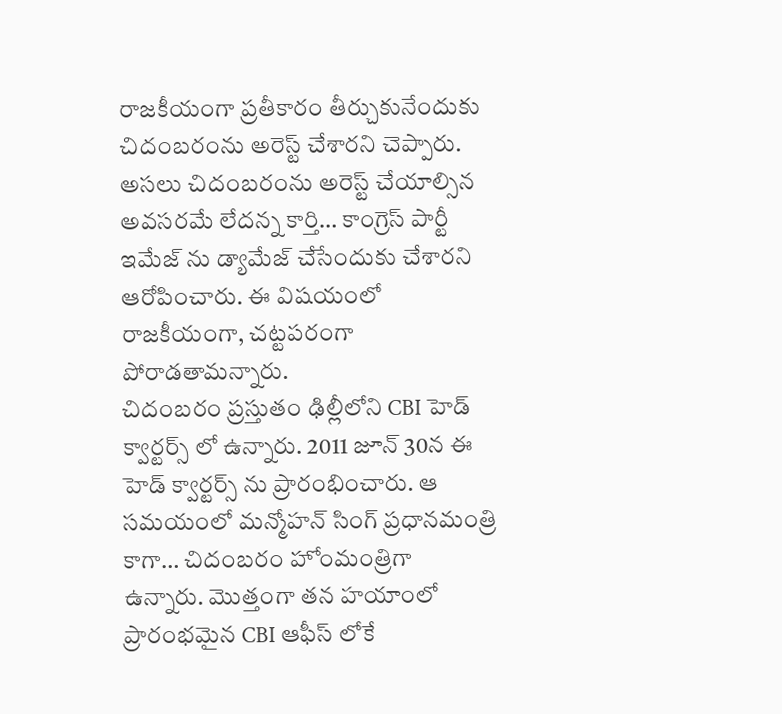రాజకీయంగా ప్రతీకారం తీర్చుకునేందుకు చిదంబరంను అరెస్ట్ చేశారని చెప్పారు. అసలు చిదంబరంను అరెస్ట్ చేయాల్సిన అవసరమే లేదన్న కార్తి… కాంగ్రెస్ పార్టీ ఇమేజ్ ను డ్యామేజ్ చేసేందుకు చేశారని ఆరోపించారు. ఈ విషయంలో రాజకీయంగా, చట్టపరంగా పోరాడతామన్నారు.
చిదంబరం ప్రస్తుతం ఢిల్లీలోని CBI హెడ్ క్వార్టర్స్ లో ఉన్నారు. 2011 జూన్ 30న ఈ హెడ్ క్వార్టర్స్ ను ప్రారంభించారు. ఆ సమయంలో మన్మోహన్ సింగ్ ప్రధానమంత్రి కాగా… చిదంబరం హోంమంత్రిగా ఉన్నారు. మొత్తంగా తన హయాంలో ప్రారంభమైన CBI ఆఫీస్ లోకే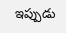ఇప్పుడు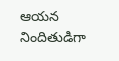ఆయన నిందితుడిగా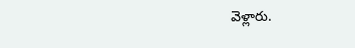వెళ్లారు.